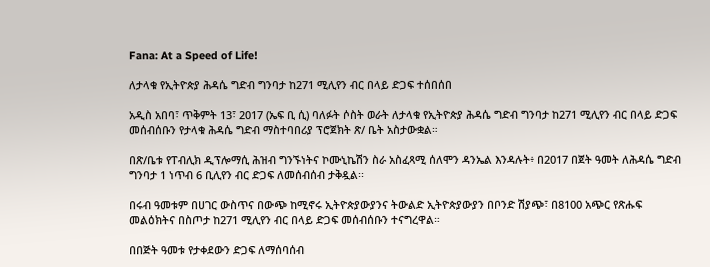Fana: At a Speed of Life!

ለታላቁ የኢትዮጵያ ሕዳሴ ግድብ ግንባታ ከ271 ሚሊየን ብር በላይ ድጋፍ ተሰበሰበ

አዲስ አበባ፣ ጥቅምት 13፣ 2017 (ኤፍ ቢ ሲ) ባለፉት ሶስት ወራት ለታላቁ የኢትዮጵያ ሕዳሴ ግድብ ግንባታ ከ271 ሚሊየን ብር በላይ ድጋፍ መሰብሰቡን የታላቁ ሕዳሴ ግድብ ማስተባበሪያ ፕሮጀክት ጽ/ ቤት አስታውቋል።

በጽ/ቤቱ የፐብሊክ ዲፕሎማሲ ሕዝብ ግንኙነትና ኮሙኒኬሽን ስራ አስፈጻሚ ሰለሞን ዳንኤል እንዳሉት፥ በ2017 በጀት ዓመት ለሕዳሴ ግድብ ግንባታ 1 ነጥብ 6 ቢሊየን ብር ድጋፍ ለመሰብሰብ ታቅዷል፡፡

በሩብ ዓመቱም በሀገር ውስጥና በውጭ ከሚኖሩ ኢትዮጵያውያንና ትውልድ ኢትዮጵያውያን በቦንድ ሽያጭ፣ በ8100 አጭር የጽሑፍ መልዕክትና በስጦታ ከ271 ሚሊየን ብር በላይ ድጋፍ መሰብሰቡን ተናግረዋል።

በበጅት ዓመቱ የታቀደውን ድጋፍ ለማሰባሰብ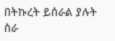በትኩረት ይሰራል ያሉት ስራ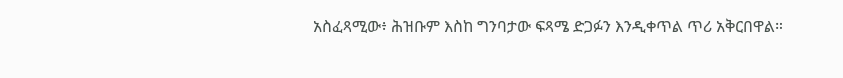አስፈጻሚው፥ ሕዝቡም እስከ ግንባታው ፍጻሜ ድጋፉን እንዲቀጥል ጥሪ አቅርበዋል።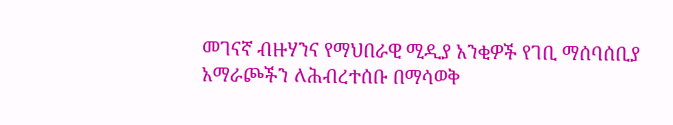መገናኛ ብዙሃንና የማህበራዊ ሚዲያ አንቂዎች የገቢ ማሰባሰቢያ አማራጮችን ለሕብረተሰቡ በማሳወቅ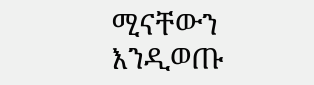ሚናቸውን እንዲወጡ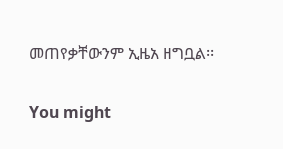መጠየቃቸውንም ኢዜአ ዘግቧል፡፡

You might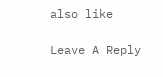also like

Leave A Reply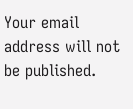Your email address will not be published.